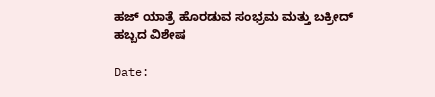ಹಜ್ ಯಾತ್ರೆ ಹೊರಡುವ ಸಂಭ್ರಮ ಮತ್ತು ಬಕ್ರೀದ್ ಹಬ್ಬದ ವಿಶೇಷ

Date: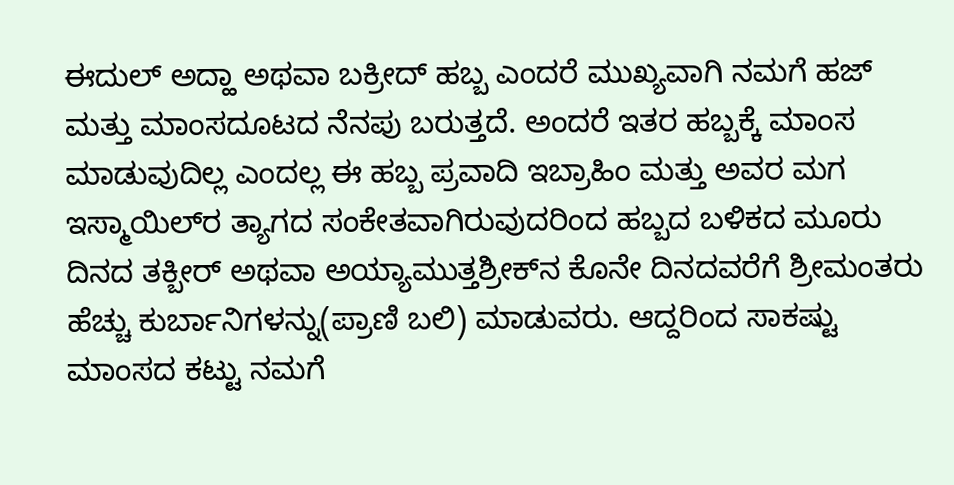ಈದುಲ್ ಅದ್ಹಾ ಅಥವಾ ಬಕ್ರೀದ್ ಹಬ್ಬ ಎಂದರೆ ಮುಖ್ಯವಾಗಿ ನಮಗೆ ಹಜ್ ಮತ್ತು ಮಾಂಸದೂಟದ ನೆನಪು ಬರುತ್ತದೆ. ಅಂದರೆ ಇತರ ಹಬ್ಬಕ್ಕೆ ಮಾಂಸ ಮಾಡುವುದಿಲ್ಲ ಎಂದಲ್ಲ ಈ ಹಬ್ಬ ಪ್ರವಾದಿ ಇಬ್ರಾಹಿಂ ಮತ್ತು ಅವರ ಮಗ ಇಸ್ಮಾಯಿಲ್‌ರ ತ್ಯಾಗದ ಸಂಕೇತವಾಗಿರುವುದರಿಂದ ಹಬ್ಬದ ಬಳಿಕದ ಮೂರು ದಿನದ ತಕ್ಬೀರ್ ಅಥವಾ ಅಯ್ಯಾಮುತ್ತಶ್ರೀಕ್‌ನ ಕೊನೇ ದಿನದವರೆಗೆ ಶ್ರೀಮಂತರು ಹೆಚ್ಚು ಕುರ್ಬಾನಿಗಳನ್ನು(ಪ್ರಾಣಿ ಬಲಿ) ಮಾಡುವರು. ಆದ್ದರಿಂದ ಸಾಕಷ್ಟು ಮಾಂಸದ ಕಟ್ಟು ನಮಗೆ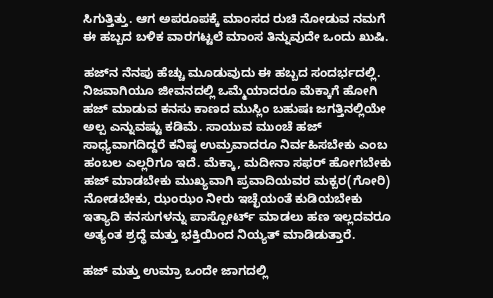ಸಿಗುತ್ತಿತ್ತು. ಆಗ ಅಪರೂಪಕ್ಕೆ ಮಾಂಸದ ರುಚಿ ನೋಡುವ ನಮಗೆ ಈ ಹಬ್ಬದ ಬಳಿಕ ವಾರಗಟ್ಟಲೆ ಮಾಂಸ ತಿನ್ನುವುದೇ ಒಂದು ಖುಷಿ.

ಹಜ್‌ನ ನೆನಪು ಹೆಚ್ಚು ಮೂಡುವುದು ಈ ಹಬ್ಬದ ಸಂದರ್ಭದಲ್ಲಿ. ನಿಜವಾಗಿಯೂ ಜೀವನದಲ್ಲಿ ಒಮ್ಮೆಯಾದರೂ ಮೆಕ್ಕಾಗೆ ಹೋಗಿ ಹಜ್ ಮಾಡುವ ಕನಸು ಕಾಣದ ಮುಸ್ಲಿಂ ಬಹುಷಃ ಜಗತ್ತಿನಲ್ಲಿಯೇ ಅಲ್ಪ ಎನ್ನುವಷ್ಟು ಕಡಿಮೆ. ಸಾಯುವ ಮುಂಚೆ ಹಜ್ ಸಾಧ್ಯವಾಗದಿದ್ದರೆ ಕನಿಷ್ಠ ಉಮ್ರವಾದರೂ ನಿರ್ವಹಿಸಬೇಕು ಎಂಬ ಹಂಬಲ ಎಲ್ಲರಿಗೂ ಇದೆ. ಮೆಕ್ಕಾ, ಮದೀನಾ ಸಫರ್ ಹೋಗಬೇಕು ಹಜ್ ಮಾಡಬೇಕು ಮುಖ್ಯವಾಗಿ ಪ್ರವಾದಿಯವರ ಮಕ್ಬರ(ಗೋರಿ) ನೋಡಬೇಕು, ಝಂಝಂ ನೀರು ಇಚ್ಛೆಯಂತೆ ಕುಡಿಯಬೇಕು ಇತ್ಯಾದಿ ಕನಸುಗಳನ್ನು ಪಾಸ್ಪೋರ್ಟ್ ಮಾಡಲು ಹಣ ಇಲ್ಲದವರೂ ಅತ್ಯಂತ ಶ್ರದ್ಧೆ ಮತ್ತು ಭಕ್ತಿಯಿಂದ ನಿಯ್ಯತ್ ಮಾಡಿಡುತ್ತಾರೆ.

ಹಜ್ ಮತ್ತು ಉಮ್ರಾ ಒಂದೇ ಜಾಗದಲ್ಲಿ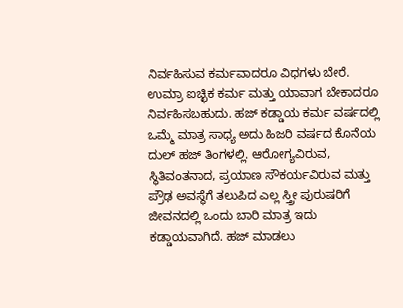ನಿರ್ವಹಿಸುವ ಕರ್ಮವಾದರೂ ವಿಧಗಳು ಬೇರೆ. ಉಮ್ರಾ ಐಚ್ಛಿಕ ಕರ್ಮ ಮತ್ತು ಯಾವಾಗ ಬೇಕಾದರೂ ನಿರ್ವಹಿಸಬಹುದು. ಹಜ್ ಕಡ್ಡಾಯ ಕರ್ಮ ವರ್ಷದಲ್ಲಿ ಒಮ್ಮೆ ಮಾತ್ರ ಸಾಧ್ಯ ಅದು ಹಿಜರಿ ವರ್ಷದ ಕೊನೆಯ ದುಲ್ ಹಜ್ ತಿಂಗಳಲ್ಲಿ. ಆರೋಗ್ಯವಿರುವ, ಸ್ಥಿತಿವಂತನಾದ, ಪ್ರಯಾಣ ಸೌಕರ್ಯವಿರುವ ಮತ್ತು ಪ್ರೌಢ ಅವಸ್ಥೆಗೆ ತಲುಪಿದ ಎಲ್ಲ ಸ್ತ್ರೀ ಪುರುಷರಿಗೆ ಜೀವನದಲ್ಲಿ ಒಂದು ಬಾರಿ ಮಾತ್ರ ಇದು ಕಡ್ಡಾಯವಾಗಿದೆ. ಹಜ್ ಮಾಡಲು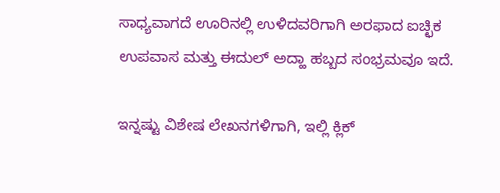ಸಾಧ್ಯವಾಗದೆ ಊರಿನಲ್ಲಿ ಉಳಿದವರಿಗಾಗಿ ಅರಫಾದ ಐಚ್ಛಿಕ ಉಪವಾಸ ಮತ್ತು ಈದುಲ್ ಅದ್ಹಾ ಹಬ್ಬದ ಸಂಭ್ರಮವೂ ಇದೆ.

ಇನ್ನಷ್ಟು ವಿಶೇಷ ಲೇಖನಗಳಿಗಾಗಿ, ಇಲ್ಲಿ ಕ್ಲಿಕ್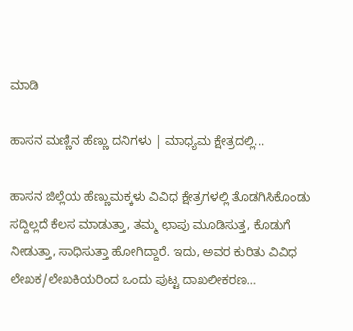ಮಾಡಿ

ಹಾಸನ ಮಣ್ಣಿನ ಹೆಣ್ಣು ದನಿಗಳು | ಮಾಧ್ಯಮ ಕ್ಷೇತ್ರದಲ್ಲಿ...

ಹಾಸನ ಜಿಲ್ಲೆಯ ಹೆಣ್ಣುಮಕ್ಕಳು ವಿವಿಧ ಕ್ಷೇತ್ರಗಳಲ್ಲಿ ತೊಡಗಿಸಿಕೊಂಡು ಸದ್ದಿಲ್ಲದೆ ಕೆಲಸ ಮಾಡುತ್ತಾ, ತಮ್ಮ ಛಾಪು ಮೂಡಿಸುತ್ತ, ಕೊಡುಗೆ ನೀಡುತ್ತಾ, ಸಾಧಿಸುತ್ತಾ ಹೋಗಿದ್ದಾರೆ. ಇದು, ಅವರ ಕುರಿತು ವಿವಿಧ ಲೇಖಕ/ಲೇಖಕಿಯರಿಂದ ಒಂದು ಪುಟ್ಟ ದಾಖಲೀಕರಣ…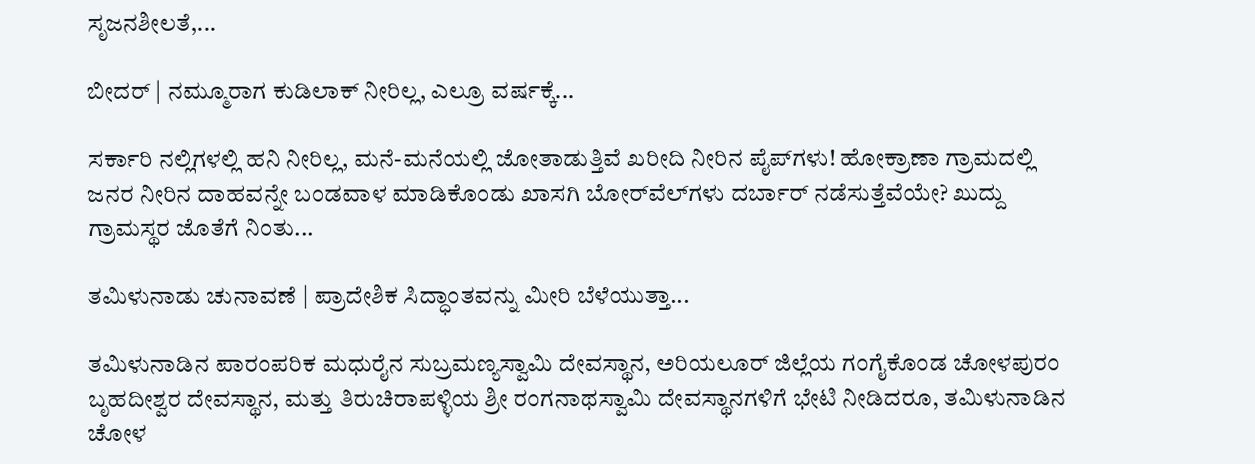ಸೃಜನಶೀಲತೆ,...

ಬೀದರ್ | ನಮ್ಮೂರಾಗ ಕುಡಿಲಾಕ್ ನೀರಿಲ್ಲ, ಎಲ್ರೂ ವರ್ಷಕ್ಕೆ...

ಸರ್ಕಾರಿ ನಲ್ಲಿಗಳಲ್ಲಿ ಹನಿ ನೀರಿಲ್ಲ, ಮನೆ-ಮನೆಯಲ್ಲಿ ಜೋತಾಡುತ್ತಿವೆ ಖರೀದಿ ನೀರಿನ ಪೈಪ್‌ಗಳು! ಹೋಕ್ರಾಣಾ ಗ್ರಾಮದಲ್ಲಿ ಜನರ ನೀರಿನ ದಾಹವನ್ನೇ ಬಂಡವಾಳ ಮಾಡಿಕೊಂಡು ಖಾಸಗಿ ಬೋರ್‌ವೆಲ್‌ಗಳು ದರ್ಬಾರ್‌ ನಡೆಸುತ್ತೆವೆಯೇ? ಖುದ್ದು ಗ್ರಾಮಸ್ಥರ ಜೊತೆಗೆ ನಿಂತು...

ತಮಿಳುನಾಡು ಚುನಾವಣೆ | ಪ್ರಾದೇಶಿಕ ಸಿದ್ಧಾಂತವನ್ನು ಮೀರಿ ಬೆಳೆಯುತ್ತಾ...

ತಮಿಳುನಾಡಿನ ಪಾರಂಪರಿಕ ಮಧುರೈನ ಸುಬ್ರಮಣ್ಯಸ್ವಾಮಿ ದೇವಸ್ಥಾನ, ಅರಿಯಲೂರ್ ಜಿಲ್ಲೆಯ ಗಂಗೈಕೊಂಡ ಚೋಳಪುರಂ ಬೃಹದೀಶ್ವರ ದೇವಸ್ಥಾನ, ಮತ್ತು ತಿರುಚಿರಾಪಳ್ಳಿಯ ಶ್ರೀ ರಂಗನಾಥಸ್ವಾಮಿ ದೇವಸ್ಥಾನಗಳಿಗೆ ಭೇಟಿ ನೀಡಿದರೂ, ತಮಿಳುನಾಡಿನ ಚೋಳ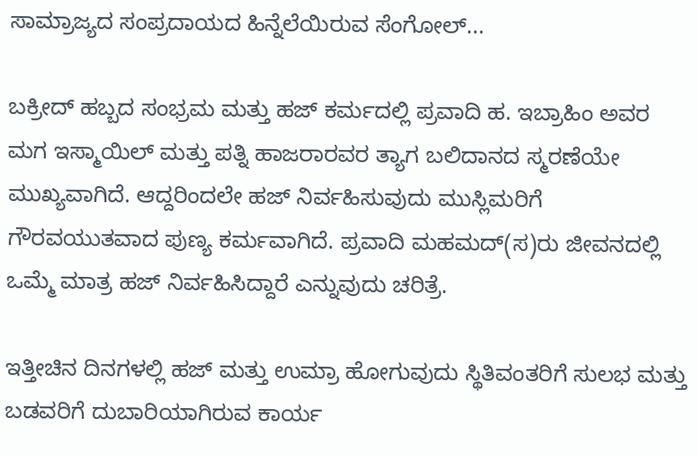ಸಾಮ್ರಾಜ್ಯದ ಸಂಪ್ರದಾಯದ ಹಿನ್ನೆಲೆಯಿರುವ ಸೆಂಗೋಲ್...

ಬಕ್ರೀದ್ ಹಬ್ಬದ ಸಂಭ್ರಮ ಮತ್ತು ಹಜ್ ಕರ್ಮದಲ್ಲಿ ಪ್ರವಾದಿ ಹ. ಇಬ್ರಾಹಿಂ ಅವರ ಮಗ ಇಸ್ಮಾಯಿಲ್ ಮತ್ತು ಪತ್ನಿ ಹಾಜರಾರವರ ತ್ಯಾಗ ಬಲಿದಾನದ ಸ್ಮರಣೆಯೇ ಮುಖ್ಯವಾಗಿದೆ. ಆದ್ದರಿಂದಲೇ ಹಜ್ ನಿರ್ವಹಿಸುವುದು ಮುಸ್ಲಿಮರಿಗೆ ಗೌರವಯುತವಾದ ಪುಣ್ಯ ಕರ್ಮವಾಗಿದೆ. ಪ್ರವಾದಿ ಮಹಮದ್(ಸ)ರು ಜೀವನದಲ್ಲಿ ಒಮ್ಮೆ ಮಾತ್ರ ಹಜ್ ನಿರ್ವಹಿಸಿದ್ದಾರೆ ಎನ್ನುವುದು ಚರಿತ್ರೆ.

ಇತ್ತೀಚಿನ ದಿನಗಳಲ್ಲಿ ಹಜ್ ಮತ್ತು ಉಮ್ರಾ ಹೋಗುವುದು ಸ್ಥಿತಿವಂತರಿಗೆ ಸುಲಭ ಮತ್ತು ಬಡವರಿಗೆ ದುಬಾರಿಯಾಗಿರುವ ಕಾರ್ಯ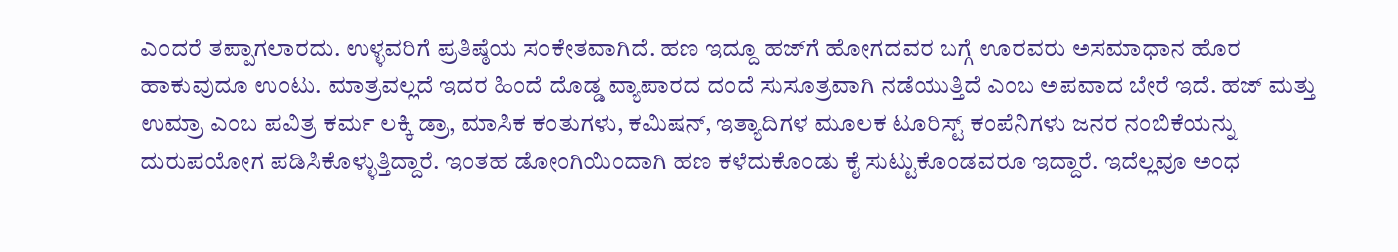ಎಂದರೆ ತಪ್ಪಾಗಲಾರದು. ಉಳ್ಳವರಿಗೆ ಪ್ರತಿಷ್ಠೆಯ ಸಂಕೇತವಾಗಿದೆ. ಹಣ ಇದ್ದೂ ಹಜ್‌ಗೆ ಹೋಗದವರ ಬಗ್ಗೆ ಊರವರು ಅಸಮಾಧಾನ ಹೊರ ಹಾಕುವುದೂ ಉಂಟು. ಮಾತ್ರವಲ್ಲದೆ ಇದರ ಹಿಂದೆ ದೊಡ್ಡ ವ್ಯಾಪಾರದ ದಂದೆ ಸುಸೂತ್ರವಾಗಿ ನಡೆಯುತ್ತಿದೆ ಎಂಬ ಅಪವಾದ ಬೇರೆ ಇದೆ. ಹಜ್ ಮತ್ತು ಉಮ್ರಾ ಎಂಬ ಪವಿತ್ರ ಕರ್ಮ ಲಕ್ಕಿ ಡ್ರಾ, ಮಾಸಿಕ ಕಂತುಗಳು, ಕಮಿಷನ್, ಇತ್ಯಾದಿಗಳ ಮೂಲಕ ಟೂರಿಸ್ಟ್‌ ಕಂಪೆನಿಗಳು ಜನರ ನಂಬಿಕೆಯನ್ನು ದುರುಪಯೋಗ ಪಡಿಸಿಕೊಳ್ಳುತ್ತಿದ್ದಾರೆ. ಇಂತಹ ಡೋಂಗಿಯಿಂದಾಗಿ ಹಣ ಕಳೆದುಕೊಂಡು ಕೈ ಸುಟ್ಟುಕೊಂಡವರೂ ಇದ್ದಾರೆ. ಇದೆಲ್ಲವೂ ಅಂಧ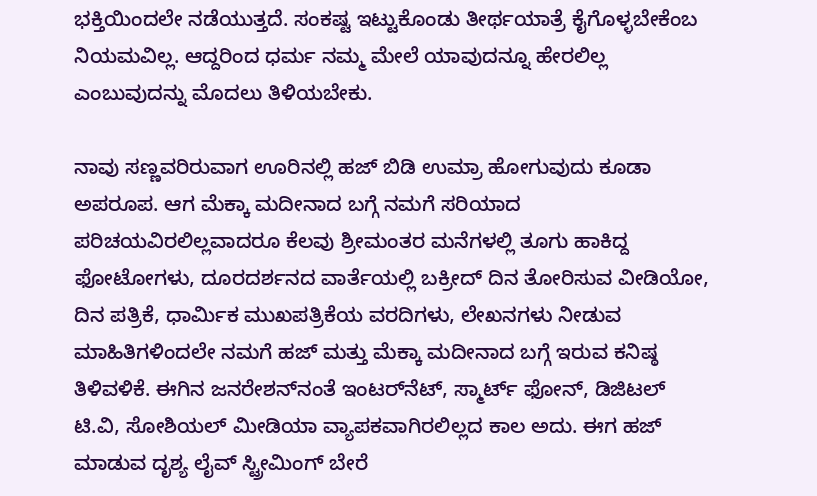ಭಕ್ತಿಯಿಂದಲೇ ನಡೆಯುತ್ತದೆ. ಸಂಕಷ್ಟ ಇಟ್ಟುಕೊಂಡು ತೀರ್ಥಯಾತ್ರೆ ಕೈಗೊಳ್ಳಬೇಕೆಂಬ ನಿಯಮವಿಲ್ಲ. ಆದ್ದರಿಂದ ಧರ್ಮ ನಮ್ಮ ಮೇಲೆ ಯಾವುದನ್ನೂ ಹೇರಲಿಲ್ಲ ಎಂಬುವುದನ್ನು ಮೊದಲು ತಿಳಿಯಬೇಕು.

ನಾವು ಸಣ್ಣವರಿರುವಾಗ ಊರಿನಲ್ಲಿ ಹಜ್ ಬಿಡಿ ಉಮ್ರಾ ಹೋಗುವುದು ಕೂಡಾ ಅಪರೂಪ. ಆಗ ಮೆಕ್ಕಾ ಮದೀನಾದ ಬಗ್ಗೆ ನಮಗೆ ಸರಿಯಾದ ಪರಿಚಯವಿರಲಿಲ್ಲವಾದರೂ ಕೆಲವು ಶ್ರೀಮಂತರ ಮನೆಗಳಲ್ಲಿ ತೂಗು ಹಾಕಿದ್ದ ಫೋಟೋಗಳು, ದೂರದರ್ಶನದ ವಾರ್ತೆಯಲ್ಲಿ ಬಕ್ರೀದ್ ದಿನ ತೋರಿಸುವ ವೀಡಿಯೋ, ದಿನ ಪತ್ರಿಕೆ, ಧಾರ್ಮಿಕ ಮುಖಪತ್ರಿಕೆಯ ವರದಿಗಳು, ಲೇಖನಗಳು ನೀಡುವ ಮಾಹಿತಿಗಳಿಂದಲೇ ನಮಗೆ ಹಜ್ ಮತ್ತು ಮೆಕ್ಕಾ ಮದೀನಾದ ಬಗ್ಗೆ ಇರುವ ಕನಿಷ್ಠ ತಿಳಿವಳಿಕೆ. ಈಗಿನ ಜನರೇಶನ್‌ನಂತೆ ಇಂಟರ್‌ನೆಟ್, ಸ್ಮಾರ್ಟ್ ಫೋನ್, ಡಿಜಿಟಲ್ ಟಿ.ವಿ, ಸೋಶಿಯಲ್ ಮೀಡಿಯಾ ವ್ಯಾಪಕವಾಗಿರಲಿಲ್ಲದ ಕಾಲ ಅದು. ಈಗ ಹಜ್ ಮಾಡುವ ದೃಶ್ಯ ಲೈವ್ ಸ್ಟ್ರೀಮಿಂಗ್ ಬೇರೆ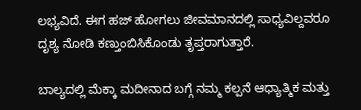ಲಭ್ಯವಿದೆ. ಈಗ ಹಜ್ ಹೋಗಲು ಜೀವಮಾನದಲ್ಲಿ ಸಾಧ್ಯವಿಲ್ದವರೂ ದೃಶ್ಯ ನೋಡಿ ಕಣ್ತುಂಬಿಸಿಕೊಂಡು ತೃಪ್ತರಾಗುತ್ತಾರೆ.

ಬಾಲ್ಯದಲ್ಲಿ ಮೆಕ್ಕಾ ಮದೀನಾದ ಬಗ್ಗೆ ನಮ್ಮ ಕಲ್ಪನೆ ಆಧ್ಯಾತ್ಮಿಕ ಮತ್ತು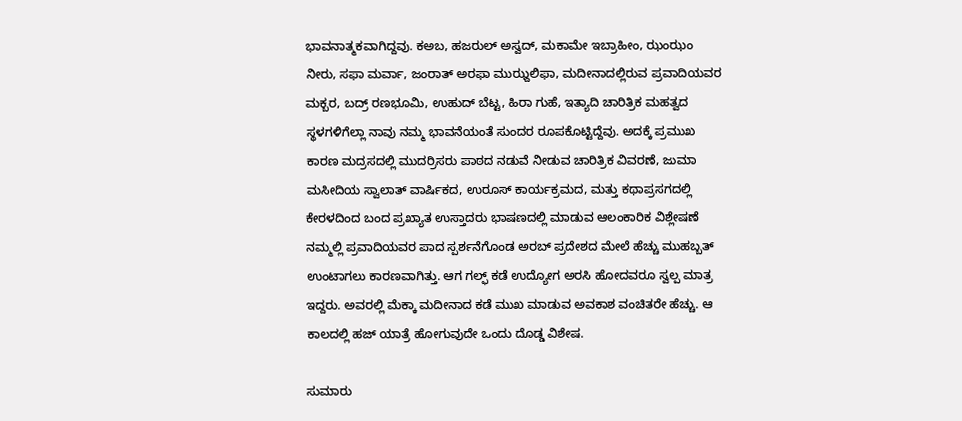ಭಾವನಾತ್ಮಕವಾಗಿದ್ದವು. ಕಅಬ, ಹಜರುಲ್ ಅಸ್ವದ್, ಮಕಾಮೇ ಇಬ್ರಾಹೀಂ, ಝಂಝಂ ನೀರು, ಸಫಾ ಮರ್ವಾ, ಜಂರಾತ್ ಅರಫಾ ಮುಝ್ದಲಿಫಾ, ಮದೀನಾದಲ್ಲಿರುವ ಪ್ರವಾದಿಯವರ ಮಕ್ಬರ, ಬದ್ರ್ ರಣಭೂಮಿ, ಉಹುದ್ ಬೆಟ್ಟ, ಹಿರಾ ಗುಹೆ, ಇತ್ಯಾದಿ ಚಾರಿತ್ರಿಕ ಮಹತ್ವದ ಸ್ಥಳಗಳಿಗೆಲ್ಲಾ ನಾವು ನಮ್ಮ ಭಾವನೆಯಂತೆ ಸುಂದರ ರೂಪಕೊಟ್ಟಿದ್ದೆವು. ಅದಕ್ಕೆ ಪ್ರಮುಖ ಕಾರಣ ಮದ್ರಸದಲ್ಲಿ ಮುದರ್ರಿಸರು ಪಾಠದ ನಡುವೆ ನೀಡುವ ಚಾರಿತ್ರಿಕ ವಿವರಣೆ, ಜುಮಾ ಮಸೀದಿಯ ಸ್ವಾಲಾತ್ ವಾರ್ಷಿಕದ, ಉರೂಸ್ ಕಾರ್ಯಕ್ರಮದ, ಮತ್ತು ಕಥಾಪ್ರಸಗದಲ್ಲಿ ಕೇರಳದಿಂದ ಬಂದ ಪ್ರಖ್ಯಾತ ಉಸ್ತಾದರು ಭಾಷಣದಲ್ಲಿ ಮಾಡುವ ಆಲಂಕಾರಿಕ ವಿಶ್ಲೇಷಣೆ ನಮ್ಮಲ್ಲಿ ಪ್ರವಾದಿಯವರ ಪಾದ ಸ್ಪರ್ಶನೆಗೊಂಡ ಅರಬ್ ಪ್ರದೇಶದ ಮೇಲೆ ಹೆಚ್ಚು ಮುಹಬ್ಬತ್ ಉಂಟಾಗಲು ಕಾರಣವಾಗಿತ್ತು. ಆಗ ಗಲ್ಫ್ ಕಡೆ ಉದ್ಯೋಗ ಅರಸಿ ಹೋದವರೂ ಸ್ವಲ್ಪ ಮಾತ್ರ ಇದ್ದರು. ಅವರಲ್ಲಿ ಮೆಕ್ಕಾ ಮದೀನಾದ ಕಡೆ ಮುಖ ಮಾಡುವ ಅವಕಾಶ ವಂಚಿತರೇ ಹೆಚ್ಚು. ಆ ಕಾಲದಲ್ಲಿ ಹಜ್ ಯಾತ್ರೆ ಹೋಗುವುದೇ ಒಂದು ದೊಡ್ಡ ವಿಶೇಷ.

ಸುಮಾರು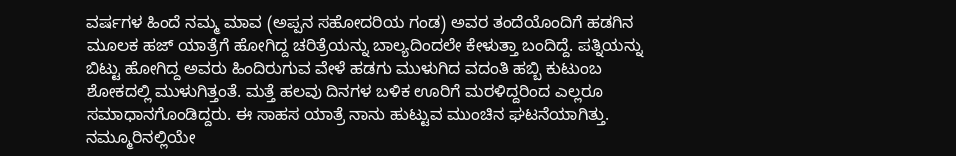ವರ್ಷಗಳ ಹಿಂದೆ ನಮ್ಮ ಮಾವ (ಅಪ್ಪನ ಸಹೋದರಿಯ ಗಂಡ) ಅವರ ತಂದೆಯೊಂದಿಗೆ ಹಡಗಿನ ಮೂಲಕ ಹಜ್ ಯಾತ್ರೆಗೆ ಹೋಗಿದ್ದ ಚರಿತ್ರೆಯನ್ನು ಬಾಲ್ಯದಿಂದಲೇ ಕೇಳುತ್ತಾ ಬಂದಿದ್ದೆ. ಪತ್ನಿಯನ್ನು ಬಿಟ್ಟು ಹೋಗಿದ್ದ ಅವರು ಹಿಂದಿರುಗುವ ವೇಳೆ ಹಡಗು ಮುಳುಗಿದ ವದಂತಿ ಹಬ್ಬಿ ಕುಟುಂಬ ಶೋಕದಲ್ಲಿ ಮುಳುಗಿತ್ತಂತೆ. ಮತ್ತೆ ಹಲವು ದಿನಗಳ ಬಳಿಕ ಊರಿಗೆ ಮರಳಿದ್ದರಿಂದ ಎಲ್ಲರೂ ಸಮಾಧಾನಗೊಂಡಿದ್ದರು. ಈ ಸಾಹಸ ಯಾತ್ರೆ ನಾನು ಹುಟ್ಟುವ ಮುಂಚಿನ ಘಟನೆಯಾಗಿತ್ತು. ನಮ್ಮೂರಿನಲ್ಲಿಯೇ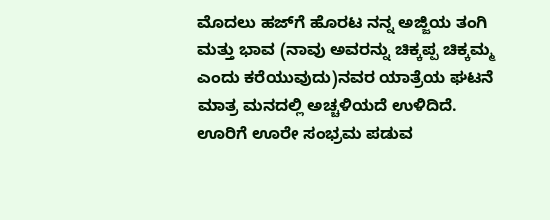ಮೊದಲು ಹಜ್‌ಗೆ ಹೊರಟ ನನ್ನ ಅಜ್ಜಿಯ ತಂಗಿ ಮತ್ತು ಭಾವ (ನಾವು ಅವರನ್ನು ಚಿಕ್ಕಪ್ಪ ಚಿಕ್ಕಮ್ಮ ಎಂದು ಕರೆಯುವುದು)ನವರ ಯಾತ್ರೆಯ ಘಟನೆ ಮಾತ್ರ ಮನದಲ್ಲಿ ಅಚ್ಚಳಿಯದೆ ಉಳಿದಿದೆ. ಊರಿಗೆ ಊರೇ ಸಂಭ್ರಮ ಪಡುವ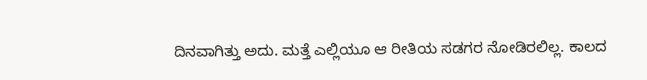ದಿನವಾಗಿತ್ತು ಅದು. ಮತ್ತೆ ಎಲ್ಲಿಯೂ ಆ ರೀತಿಯ ಸಡಗರ ನೋಡಿರಲಿಲ್ಲ. ಕಾಲದ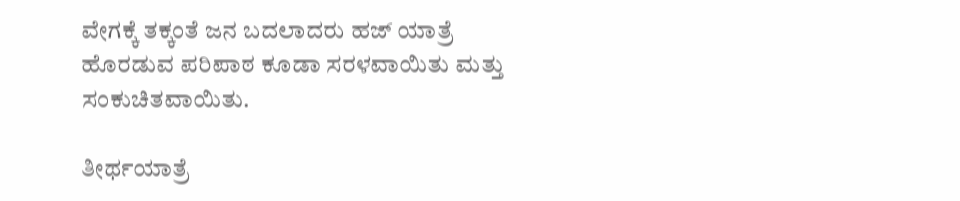ವೇಗಕ್ಕೆ ತಕ್ಕಂತೆ ಜನ ಬದಲಾದರು ಹಜ್ ಯಾತ್ರೆ ಹೊರಡುವ ಪರಿಪಾಠ ಕೂಡಾ ಸರಳವಾಯಿತು ಮತ್ತು ಸಂಕುಚಿತವಾಯಿತು.

ತೀರ್ಥಯಾತ್ರೆ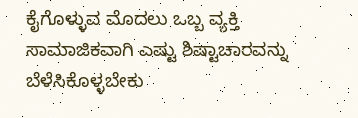ಕೈಗೊಳ್ಳುವ ಮೊದಲು ಒಬ್ಬ ವ್ಯಕ್ತಿ ಸಾಮಾಜಿಕವಾಗಿ ಎಷ್ಟು ಶಿಷ್ಟಾಚಾರವನ್ನು ಬೆಳೆಸಿಕೊಳ್ಳಬೇಕು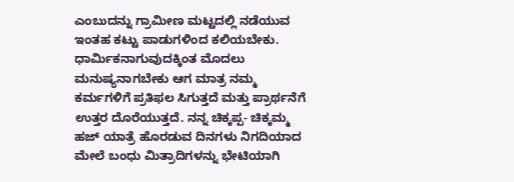ಎಂಬುದನ್ನು ಗ್ರಾಮೀಣ ಮಟ್ಟದಲ್ಲಿ ನಡೆಯುವ ಇಂತಹ ಕಟ್ಟು ಪಾಡುಗಳಿಂದ ಕಲಿಯಬೇಕು. ಧಾರ್ಮಿಕನಾಗುವುದಕ್ಕಿಂತ ಮೊದಲು ಮನುಷ್ಯನಾಗಬೇಕು ಆಗ ಮಾತ್ರ ನಮ್ಮ ಕರ್ಮಗಳಿಗೆ ಪ್ರತಿಫಲ ಸಿಗುತ್ತದೆ ಮತ್ತು ಪ್ರಾರ್ಥನೆಗೆ ಉತ್ತರ ದೊರೆಯುತ್ತದೆ. ನನ್ನ ಚಿಕ್ಕಪ್ಪ- ಚಿಕ್ಕಮ್ಮ ಹಜ್ ಯಾತ್ರೆ ಹೊರಡುವ ದಿನಗಳು ನಿಗದಿಯಾದ ಮೇಲೆ ಬಂಧು ಮಿತ್ರಾದಿಗಳನ್ನು ಭೇಟಿಯಾಗಿ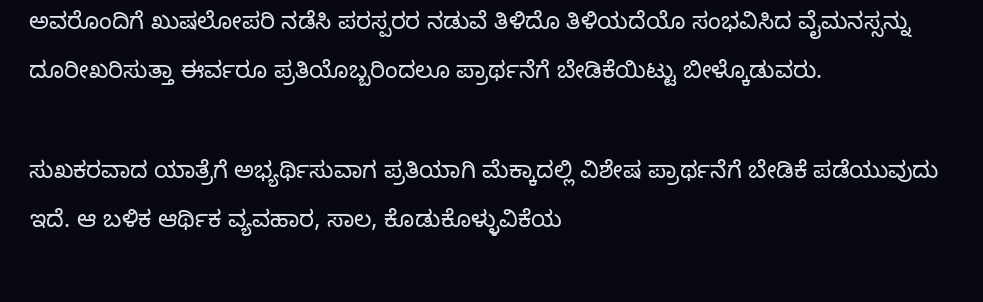ಅವರೊಂದಿಗೆ ಖುಷಲೋಪರಿ ನಡೆಸಿ ಪರಸ್ಪರರ ನಡುವೆ ತಿಳಿದೊ ತಿಳಿಯದೆಯೊ ಸಂಭವಿಸಿದ ವೈಮನಸ್ಸನ್ನು ದೂರೀಖರಿಸುತ್ತಾ ಈರ್ವರೂ ಪ್ರತಿಯೊಬ್ಬರಿಂದಲೂ ಪ್ರಾರ್ಥನೆಗೆ ಬೇಡಿಕೆಯಿಟ್ಟು ಬೀಳ್ಕೊಡುವರು.

ಸುಖಕರವಾದ ಯಾತ್ರೆಗೆ ಅಭ್ಯರ್ಥಿಸುವಾಗ ಪ್ರತಿಯಾಗಿ ಮೆಕ್ಕಾದಲ್ಲಿ ವಿಶೇಷ ಪ್ರಾರ್ಥನೆಗೆ ಬೇಡಿಕೆ ಪಡೆಯುವುದು ಇದೆ. ಆ ಬಳಿಕ ಆರ್ಥಿಕ ವ್ಯವಹಾರ, ಸಾಲ, ಕೊಡುಕೊಳ್ಳುವಿಕೆಯ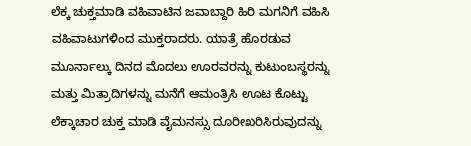ಲೆಕ್ಕ ಚುಕ್ತಮಾಡಿ ವಹಿವಾಟಿನ ಜವಾಬ್ದಾರಿ ಹಿರಿ ಮಗನಿಗೆ ವಹಿಸಿ ವಹಿವಾಟುಗಳಿಂದ ಮುಕ್ತರಾದರು. ಯಾತ್ರೆ ಹೊರಡುವ ಮೂರ್ನಾಲ್ಕು ದಿನದ ಮೊದಲು ಊರವರನ್ನು ಕುಟುಂಬಸ್ಥರನ್ನು ಮತ್ತು ಮಿತ್ರಾದಿಗಳನ್ನು ಮನೆಗೆ ಆಮಂತ್ರಿಸಿ ಊಟ ಕೊಟ್ಟು ಲೆಕ್ಕಾಚಾರ ಚುಕ್ತ ಮಾಡಿ ವೈಮನಸ್ಸು ದೂರೀಖರಿಸಿರುವುದನ್ನು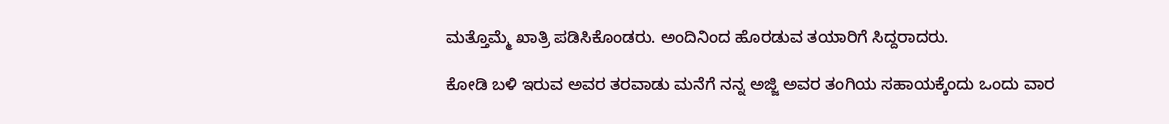ಮತ್ತೊಮ್ಮೆ ಖಾತ್ರಿ ಪಡಿಸಿಕೊಂಡರು. ಅಂದಿನಿಂದ ಹೊರಡುವ ತಯಾರಿಗೆ ಸಿದ್ದರಾದರು.

ಕೋಡಿ ಬಳಿ ಇರುವ ಅವರ ತರವಾಡು ಮನೆಗೆ ನನ್ನ ಅಜ್ಜಿ ಅವರ ತಂಗಿಯ ಸಹಾಯಕ್ಕೆಂದು ಒಂದು ವಾರ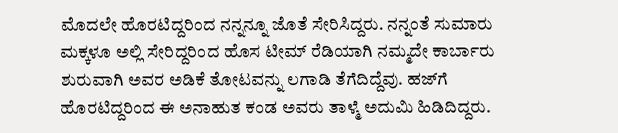ಮೊದಲೇ ಹೊರಟಿದ್ದರಿಂದ ನನ್ನನ್ನೂ ಜೊತೆ ಸೇರಿಸಿದ್ದರು. ನನ್ನಂತೆ ಸುಮಾರು ಮಕ್ಕಳೂ ಅಲ್ಲಿ ಸೇರಿದ್ದರಿಂದ ಹೊಸ ಟೀಮ್ ರೆಡಿಯಾಗಿ ನಮ್ಮದೇ ಕಾರ್ಬಾರು ಶುರುವಾಗಿ ಅವರ ಅಡಿಕೆ ತೋಟವನ್ನು ಲಗಾಡಿ ತೆಗೆದಿದ್ದೆವು. ಹಜ್‌ಗೆ ಹೊರಟಿದ್ದರಿಂದ ಈ ಅನಾಹುತ ಕಂಡ ಅವರು ತಾಳ್ಮೆ ಅದುಮಿ ಹಿಡಿದಿದ್ದರು.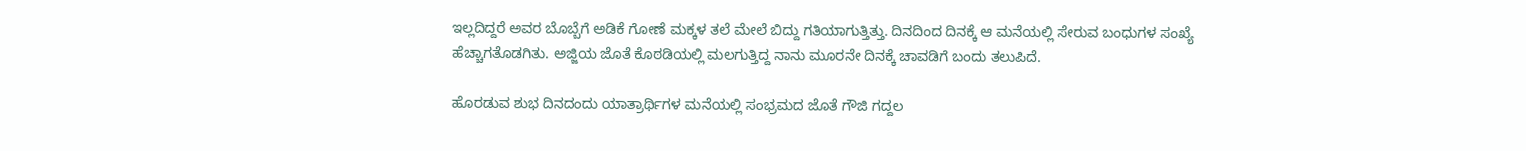ಇಲ್ಲದಿದ್ದರೆ ಅವರ ಬೊಬ್ಬೆಗೆ ಅಡಿಕೆ ಗೋಣೆ ಮಕ್ಕಳ ತಲೆ ಮೇಲೆ ಬಿದ್ದು ಗತಿಯಾಗುತ್ತಿತ್ತು. ದಿನದಿಂದ ದಿನಕ್ಕೆ ಆ ಮನೆಯಲ್ಲಿ ಸೇರುವ ಬಂಧುಗಳ ಸಂಖ್ಯೆ ಹೆಚ್ಚಾಗತೊಡಗಿತು. ಅಜ್ಜಿಯ ಜೊತೆ ಕೊಠಡಿಯಲ್ಲಿ ಮಲಗುತ್ತಿದ್ದ ನಾನು ಮೂರನೇ ದಿನಕ್ಕೆ ಚಾವಡಿಗೆ ಬಂದು ತಲುಪಿದೆ.

ಹೊರಡುವ ಶುಭ ದಿನದಂದು ಯಾತ್ರಾರ್ಥಿಗಳ ಮನೆಯಲ್ಲಿ ಸಂಭ್ರಮದ ಜೊತೆ ಗೌಜಿ ಗದ್ದಲ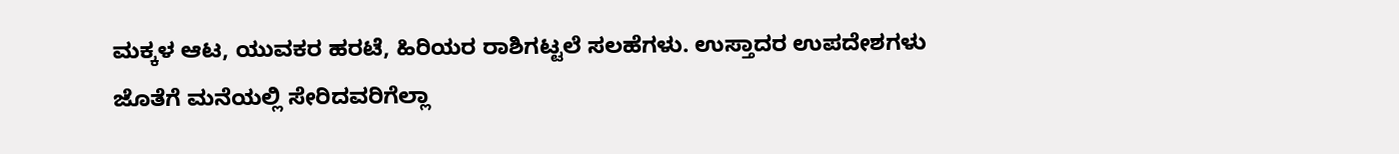ಮಕ್ಕಳ ಆಟ, ಯುವಕರ ಹರಟೆ, ಹಿರಿಯರ ರಾಶಿಗಟ್ಟಲೆ ಸಲಹೆಗಳು. ಉಸ್ತಾದರ ಉಪದೇಶಗಳು ಜೊತೆಗೆ ಮನೆಯಲ್ಲಿ ಸೇರಿದವರಿಗೆಲ್ಲಾ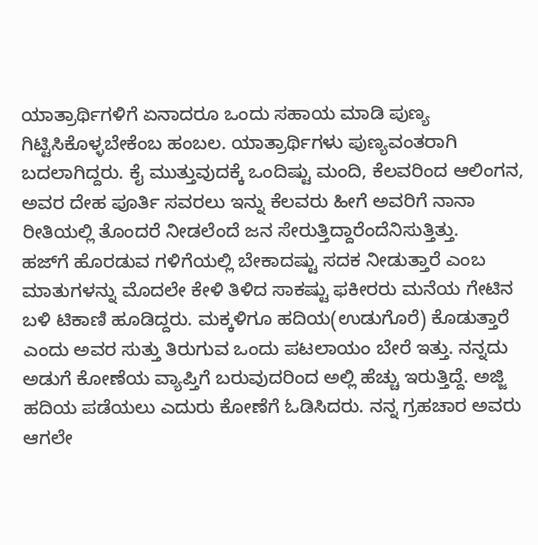ಯಾತ್ರಾರ್ಥಿಗಳಿಗೆ ಏನಾದರೂ ಒಂದು ಸಹಾಯ ಮಾಡಿ ಪುಣ್ಯ ಗಿಟ್ಟಿಸಿಕೊಳ್ಳಬೇಕೆಂಬ ಹಂಬಲ. ಯಾತ್ರಾರ್ಥಿಗಳು ಪುಣ್ಯವಂತರಾಗಿ ಬದಲಾಗಿದ್ದರು. ಕೈ ಮುತ್ತುವುದಕ್ಕೆ ಒಂದಿಷ್ಟು ಮಂದಿ, ಕೆಲವರಿಂದ ಆಲಿಂಗನ, ಅವರ ದೇಹ ಪೂರ್ತಿ ಸವರಲು ಇನ್ನು ಕೆಲವರು ಹೀಗೆ ಅವರಿಗೆ ನಾನಾ ರೀತಿಯಲ್ಲಿ ತೊಂದರೆ ನೀಡಲೆಂದೆ ಜನ ಸೇರುತ್ತಿದ್ದಾರೆಂದೆನಿಸುತ್ತಿತ್ತು.
ಹಜ್‌ಗೆ ಹೊರಡುವ ಗಳಿಗೆಯಲ್ಲಿ ಬೇಕಾದಷ್ಟು ಸದಕ ನೀಡುತ್ತಾರೆ ಎಂಬ ಮಾತುಗಳನ್ನು ಮೊದಲೇ ಕೇಳಿ ತಿಳಿದ ಸಾಕಷ್ಟು ಫಕೀರರು ಮನೆಯ ಗೇಟಿನ ಬಳಿ ಟಿಕಾಣಿ ಹೂಡಿದ್ದರು. ಮಕ್ಕಳಿಗೂ ಹದಿಯ(ಉಡುಗೊರೆ) ಕೊಡುತ್ತಾರೆ ಎಂದು ಅವರ ಸುತ್ತು ತಿರುಗುವ ಒಂದು ಪಟಲಾಯಂ ಬೇರೆ ಇತ್ತು. ನನ್ನದು ಅಡುಗೆ ಕೋಣೆಯ ವ್ಯಾಪ್ತಿಗೆ ಬರುವುದರಿಂದ ಅಲ್ಲಿ ಹೆಚ್ಚು ಇರುತ್ತಿದ್ದೆ. ಅಜ್ಜಿ ಹದಿಯ ಪಡೆಯಲು ಎದುರು ಕೋಣೆಗೆ ಓಡಿಸಿದರು. ನನ್ನ ಗ್ರಹಚಾರ ಅವರು ಆಗಲೇ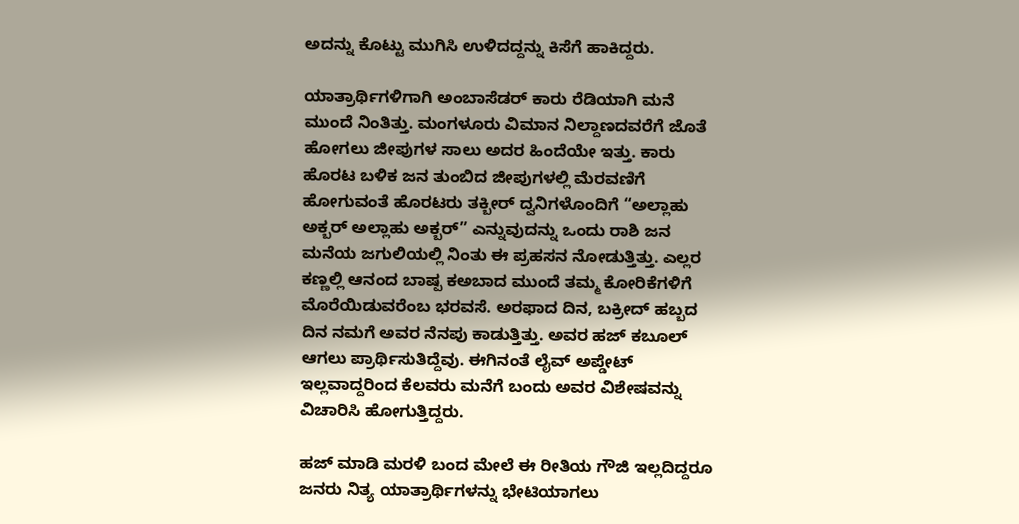ಅದನ್ನು ಕೊಟ್ಟು ಮುಗಿಸಿ ಉಳಿದದ್ದನ್ನು ಕಿಸೆಗೆ ಹಾಕಿದ್ದರು.

ಯಾತ್ರಾರ್ಥಿಗಳಿಗಾಗಿ ಅಂಬಾಸೆಡರ್ ಕಾರು ರೆಡಿಯಾಗಿ ಮನೆ ಮುಂದೆ ನಿಂತಿತ್ತು. ಮಂಗಳೂರು ವಿಮಾನ ನಿಲ್ದಾಣದವರೆಗೆ ಜೊತೆ ಹೋಗಲು ಜೀಪುಗಳ ಸಾಲು ಅದರ ಹಿಂದೆಯೇ ಇತ್ತು. ಕಾರು ಹೊರಟ ಬಳಿಕ ಜನ ತುಂಬಿದ ಜೀಪುಗಳಲ್ಲಿ ಮೆರವಣಿಗೆ ಹೋಗುವಂತೆ ಹೊರಟರು ತಕ್ಬೀರ್ ದ್ವನಿಗಳೊಂದಿಗೆ “ಅಲ್ಲಾಹು ಅಕ್ಬರ್ ಅಲ್ಲಾಹು ಅಕ್ಬರ್” ಎನ್ನುವುದನ್ನು ಒಂದು ರಾಶಿ ಜನ ಮನೆಯ ಜಗುಲಿಯಲ್ಲಿ ನಿಂತು ಈ ಪ್ರಹಸನ ನೋಡುತ್ತಿತ್ತು. ಎಲ್ಲರ ಕಣ್ಣಲ್ಲಿ ಆನಂದ ಬಾಷ್ಪ ಕಅಬಾದ ಮುಂದೆ ತಮ್ಮ ಕೋರಿಕೆಗಳಿಗೆ ಮೊರೆಯಿಡುವರೆಂಬ ಭರವಸೆ. ಅರಫಾದ ದಿನ, ಬಕ್ರೀದ್ ಹಬ್ಬದ ದಿನ ನಮಗೆ ಅವರ ನೆನಪು ಕಾಡುತ್ತಿತ್ತು. ಅವರ ಹಜ್ ಕಬೂಲ್ ಆಗಲು ಪ್ರಾರ್ಥಿಸುತಿದ್ದೆವು. ಈಗಿನಂತೆ ಲೈವ್ ಅಪ್ಡೇಟ್ ಇಲ್ಲವಾದ್ದರಿಂದ ಕೆಲವರು ಮನೆಗೆ ಬಂದು ಅವರ ವಿಶೇಷವನ್ನು ವಿಚಾರಿಸಿ ಹೋಗುತ್ತಿದ್ದರು.

ಹಜ್ ಮಾಡಿ ಮರಳಿ ಬಂದ ಮೇಲೆ ಈ ರೀತಿಯ ಗೌಜಿ ಇಲ್ಲದಿದ್ದರೂ ಜನರು ನಿತ್ಯ ಯಾತ್ರಾರ್ಥಿಗಳನ್ನು ಭೇಟಿಯಾಗಲು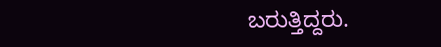ಬರುತ್ತಿದ್ದರು.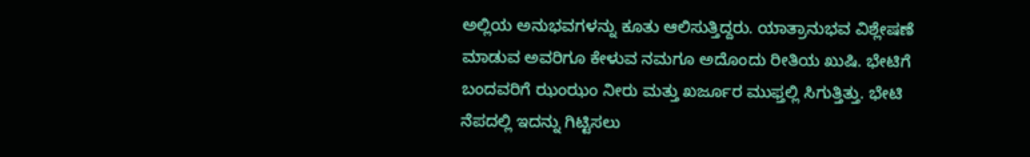ಅಲ್ಲಿಯ ಅನುಭವಗಳನ್ನು ಕೂತು ಆಲಿಸುತ್ತಿದ್ದರು. ಯಾತ್ರಾನುಭವ ವಿಶ್ಲೇಷಣೆ ಮಾಡುವ ಅವರಿಗೂ ಕೇಳುವ ನಮಗೂ ಅದೊಂದು ರೀತಿಯ ಖುಷಿ. ಭೇಟಿಗೆ ಬಂದವರಿಗೆ ಝಂಝಂ ನೀರು ಮತ್ತು ಖರ್ಜೂರ ಮುಫ್ತಲ್ಲಿ ಸಿಗುತ್ತಿತ್ತು. ಭೇಟಿ ನೆಪದಲ್ಲಿ ಇದನ್ನು ಗಿಟ್ಟಿಸಲು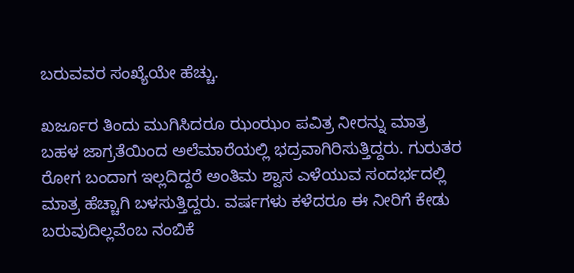ಬರುವವರ ಸಂಖ್ಯೆಯೇ ಹೆಚ್ಚು.

ಖರ್ಜೂರ ತಿಂದು ಮುಗಿಸಿದರೂ ಝಂಝಂ ಪವಿತ್ರ ನೀರನ್ನು ಮಾತ್ರ ಬಹಳ ಜಾಗ್ರತೆಯಿಂದ ಅಲೆಮಾರೆಯಲ್ಲಿ ಭದ್ರವಾಗಿರಿಸುತ್ತಿದ್ದರು. ಗುರುತರ ರೋಗ ಬಂದಾಗ ಇಲ್ಲದಿದ್ದರೆ ಅಂತಿಮ ಶ್ವಾಸ ಎಳೆಯುವ ಸಂದರ್ಭದಲ್ಲಿ ಮಾತ್ರ ಹೆಚ್ಚಾಗಿ ಬಳಸುತ್ತಿದ್ದರು. ವರ್ಷಗಳು ಕಳೆದರೂ ಈ ನೀರಿಗೆ ಕೇಡು ಬರುವುದಿಲ್ಲವೆಂಬ ನಂಬಿಕೆ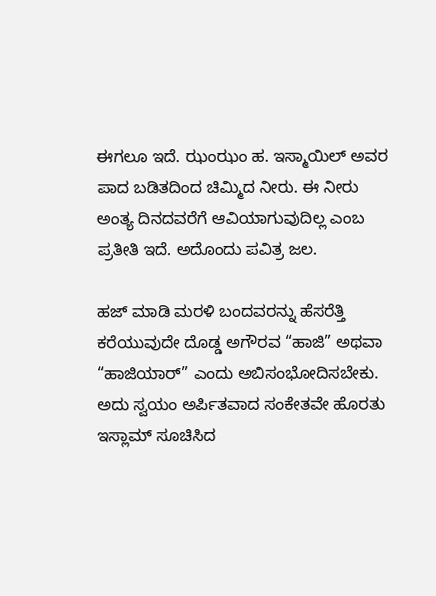ಈಗಲೂ ಇದೆ. ಝಂಝಂ ಹ. ಇಸ್ಮಾಯಿಲ್ ಅವರ ಪಾದ ಬಡಿತದಿಂದ ಚಿಮ್ಮಿದ ನೀರು. ಈ ನೀರು ಅಂತ್ಯ ದಿನದವರೆಗೆ ಆವಿಯಾಗುವುದಿಲ್ಲ ಎಂಬ ಪ್ರತೀತಿ ಇದೆ. ಅದೊಂದು ಪವಿತ್ರ ಜಲ.

ಹಜ್ ಮಾಡಿ ಮರಳಿ ಬಂದವರನ್ನು ಹೆಸರೆತ್ತಿ ಕರೆಯುವುದೇ ದೊಡ್ಡ ಅಗೌರವ “ಹಾಜಿ” ಅಥವಾ “ಹಾಜಿಯಾರ್” ಎಂದು ಅಬಿಸಂಭೋದಿಸಬೇಕು. ಅದು ಸ್ವಯಂ ಅರ್ಪಿತವಾದ ಸಂಕೇತವೇ ಹೊರತು ಇಸ್ಲಾಮ್ ಸೂಚಿಸಿದ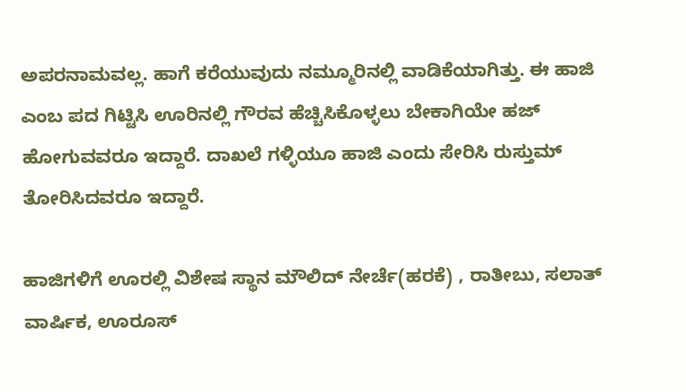ಅಪರನಾಮವಲ್ಲ. ಹಾಗೆ ಕರೆಯುವುದು ನಮ್ಮೂರಿನಲ್ಲಿ ವಾಡಿಕೆಯಾಗಿತ್ತು. ಈ ಹಾಜಿ ಎಂಬ ಪದ ಗಿಟ್ಟಿಸಿ ಊರಿನಲ್ಲಿ ಗೌರವ ಹೆಚ್ಚಿಸಿಕೊಳ್ಳಲು ಬೇಕಾಗಿಯೇ ಹಜ್ ಹೋಗುವವರೂ ಇದ್ದಾರೆ. ದಾಖಲೆ ಗಳ್ಳಿಯೂ ಹಾಜಿ ಎಂದು ಸೇರಿಸಿ ರುಸ್ತುಮ್ ತೋರಿಸಿದವರೂ ಇದ್ದಾರೆ.

ಹಾಜಿಗಳಿಗೆ ಊರಲ್ಲಿ ವಿಶೇಷ ಸ್ಥಾನ ಮೌಲಿದ್ ನೇರ್ಚೆ(ಹರಕೆ) , ರಾತೀಬು, ಸಲಾತ್ ವಾರ್ಷಿಕ, ಊರೂಸ್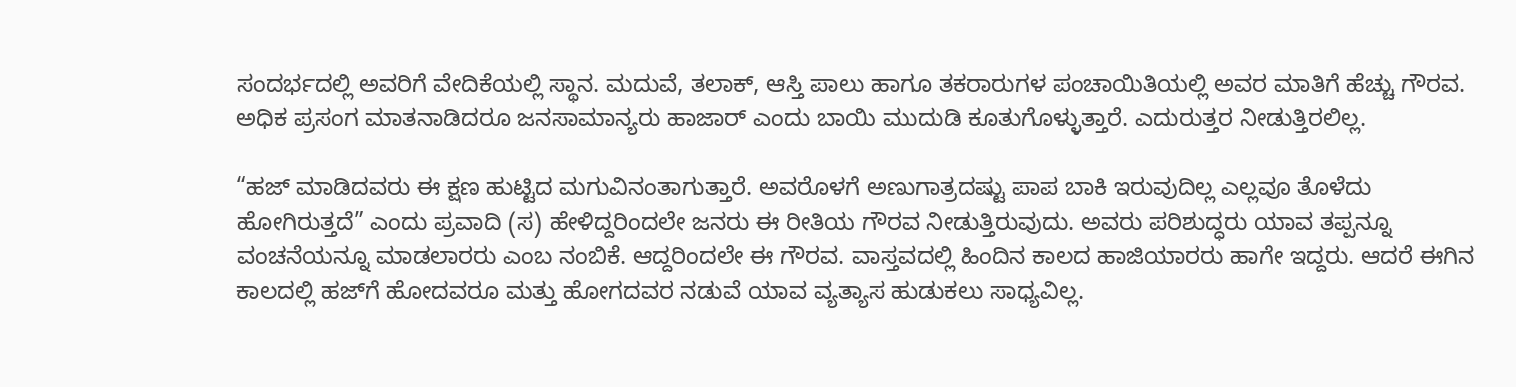ಸಂದರ್ಭದಲ್ಲಿ ಅವರಿಗೆ ವೇದಿಕೆಯಲ್ಲಿ ಸ್ಥಾನ. ಮದುವೆ, ತಲಾಕ್, ಆಸ್ತಿ ಪಾಲು ಹಾಗೂ ತಕರಾರುಗಳ ಪಂಚಾಯಿತಿಯಲ್ಲಿ ಅವರ ಮಾತಿಗೆ ಹೆಚ್ಚು ಗೌರವ. ಅಧಿಕ ಪ್ರಸಂಗ ಮಾತನಾಡಿದರೂ ಜನಸಾಮಾನ್ಯರು ಹಾಜಾರ್ ಎಂದು ಬಾಯಿ ಮುದುಡಿ ಕೂತುಗೊಳ್ಳುತ್ತಾರೆ. ಎದುರುತ್ತರ ನೀಡುತ್ತಿರಲಿಲ್ಲ.

“ಹಜ್ ಮಾಡಿದವರು ಈ ಕ್ಷಣ ಹುಟ್ಟಿದ ಮಗುವಿನಂತಾಗುತ್ತಾರೆ. ಅವರೊಳಗೆ ಅಣುಗಾತ್ರದಷ್ಟು ಪಾಪ ಬಾಕಿ ಇರುವುದಿಲ್ಲ ಎಲ್ಲವೂ ತೊಳೆದು ಹೋಗಿರುತ್ತದೆ” ಎಂದು ಪ್ರವಾದಿ (ಸ) ಹೇಳಿದ್ದರಿಂದಲೇ ಜನರು ಈ ರೀತಿಯ ಗೌರವ ನೀಡುತ್ತಿರುವುದು. ಅವರು ಪರಿಶುದ್ಧರು ಯಾವ ತಪ್ಪನ್ನೂ ವಂಚನೆಯನ್ನೂ ಮಾಡಲಾರರು ಎಂಬ ನಂಬಿಕೆ. ಆದ್ದರಿಂದಲೇ ಈ ಗೌರವ. ವಾಸ್ತವದಲ್ಲಿ ಹಿಂದಿನ ಕಾಲದ ಹಾಜಿಯಾರರು ಹಾಗೇ ಇದ್ದರು. ಆದರೆ ಈಗಿನ ಕಾಲದಲ್ಲಿ ಹಜ್‌ಗೆ ಹೋದವರೂ ಮತ್ತು ಹೋಗದವರ ನಡುವೆ ಯಾವ ವ್ಯತ್ಯಾಸ ಹುಡುಕಲು ಸಾಧ್ಯವಿಲ್ಲ.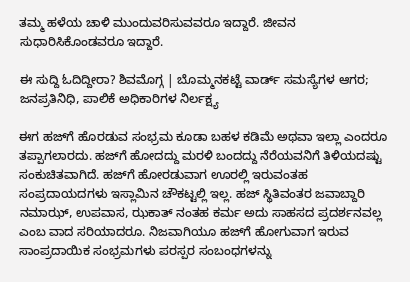ತಮ್ಮ ಹಳೆಯ ಚಾಳಿ ಮುಂದುವರಿಸುವವರೂ ಇದ್ದಾರೆ. ಜೀವನ ಸುಧಾರಿಸಿಕೊಂಡವರೂ ಇದ್ದಾರೆ.

ಈ ಸುದ್ದಿ ಓದಿದ್ದೀರಾ? ಶಿವಮೊಗ್ಗ | ಬೊಮ್ಮನಕಟ್ಟೆ ವಾರ್ಡ್‌ ಸಮಸ್ಯೆಗಳ ಆಗರ; ಜನಪ್ರತಿನಿಧಿ, ಪಾಲಿಕೆ ಅಧಿಕಾರಿಗಳ ನಿರ್ಲಕ್ಷ್ಯ

ಈಗ ಹಜ್‌ಗೆ ಹೊರಡುವ ಸಂಭ್ರಮ ಕೂಡಾ ಬಹಳ ಕಡಿಮೆ ಅಥವಾ ಇಲ್ಲಾ ಎಂದರೂ ತಪ್ಪಾಗಲಾರದು. ಹಜ್‌ಗೆ ಹೋದದ್ದು ಮರಳಿ ಬಂದದ್ದು ನೆರೆಯವನಿಗೆ ತಿಳಿಯದಷ್ಟು ಸಂಕುಚಿತವಾಗಿದೆ. ಹಜ್‌ಗೆ ಹೋರಡುವಾಗ ಊರಲ್ಲಿ ಇರುವಂತಹ ಸಂಪ್ರದಾಯದಗಳು ಇಸ್ಲಾಮಿನ ಚೌಕಟ್ಟಲ್ಲಿ ಇಲ್ಲ. ಹಜ್ ಸ್ಥಿತಿವಂತರ ಜವಾಬ್ದಾರಿ ನಮಾಝ್, ಉಪವಾಸ, ಝಕಾತ್ ನಂತಹ ಕರ್ಮ ಅದು ಸಾಹಸದ ಪ್ರದರ್ಶನವಲ್ಲ ಎಂಬ ವಾದ ಸರಿಯಾದರೂ. ನಿಜವಾಗಿಯೂ ಹಜ್‌ಗೆ ಹೋಗುವಾಗ ಇರುವ ಸಾಂಪ್ರದಾಯಿಕ ಸಂಭ್ರಮಗಳು ಪರಸ್ಪರ ಸಂಬಂಧಗಳನ್ನು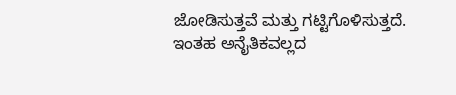ಜೋಡಿಸುತ್ತವೆ ಮತ್ತು ಗಟ್ಟಿಗೊಳಿಸುತ್ತದೆ. ಇಂತಹ ಅನೈತಿಕವಲ್ಲದ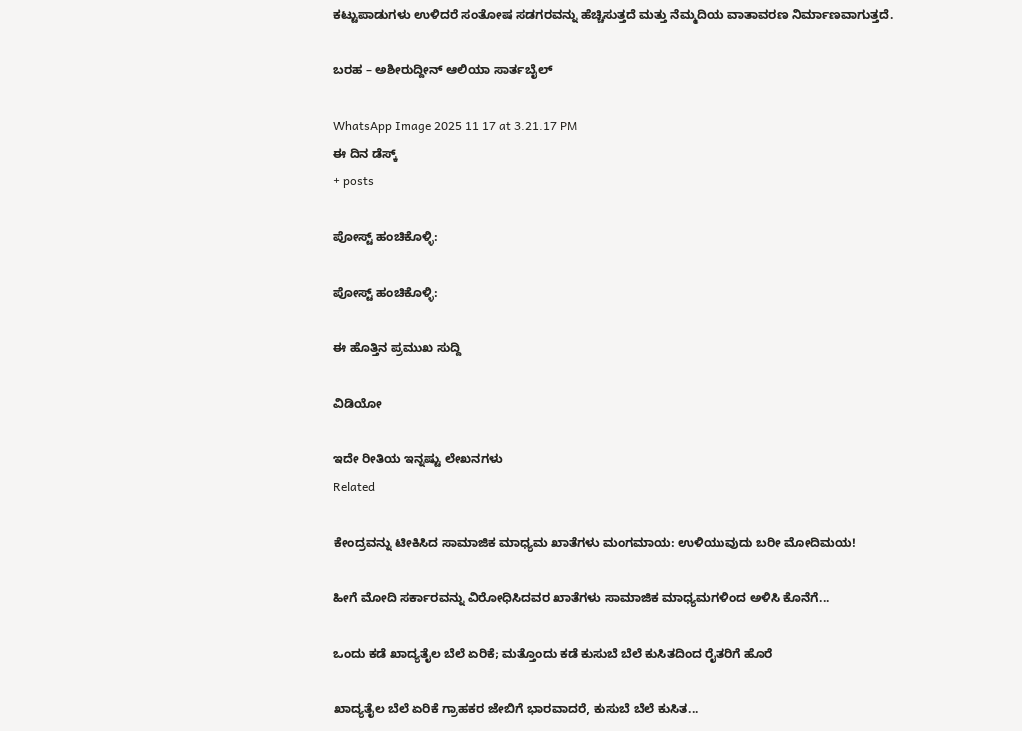ಕಟ್ಟುಪಾಡುಗಳು ಉಳಿದರೆ ಸಂತೋಷ ಸಡಗರವನ್ನು ಹೆಚ್ಚಿಸುತ್ತದೆ ಮತ್ತು ನೆಮ್ಮದಿಯ ವಾತಾವರಣ ನಿರ್ಮಾಣವಾಗುತ್ತದೆ.

ಬರಹ – ಅಶೀರುದ್ದೀನ್ ಆಲಿಯಾ ಸಾರ್ತಬೈಲ್

WhatsApp Image 2025 11 17 at 3.21.17 PM
ಈ ದಿನ ಡೆಸ್ಕ್
+ posts

ಪೋಸ್ಟ್ ಹಂಚಿಕೊಳ್ಳಿ:

ಪೋಸ್ಟ್ ಹಂಚಿಕೊಳ್ಳಿ:

ಈ ಹೊತ್ತಿನ ಪ್ರಮುಖ ಸುದ್ದಿ

ವಿಡಿಯೋ

ಇದೇ ರೀತಿಯ ಇನ್ನಷ್ಟು ಲೇಖನಗಳು
Related

ಕೇಂದ್ರವನ್ನು ಟೀಕಿಸಿದ ಸಾಮಾಜಿಕ ಮಾಧ್ಯಮ ಖಾತೆಗಳು ಮಂಗಮಾಯ: ಉಳಿಯುವುದು ಬರೀ ಮೋದಿಮಯ!

ಹೀಗೆ ಮೋದಿ ಸರ್ಕಾರವನ್ನು ವಿರೋಧಿಸಿದವರ ಖಾತೆಗಳು ಸಾಮಾಜಿಕ ಮಾಧ್ಯಮಗಳಿಂದ ಅಳಿಸಿ ಕೊನೆಗೆ...

ಒಂದು ಕಡೆ ಖಾದ್ಯತೈಲ ಬೆಲೆ ಏರಿಕೆ; ಮತ್ತೊಂದು ಕಡೆ ಕುಸುಬೆ ಬೆಲೆ ಕುಸಿತದಿಂದ ರೈತರಿಗೆ ಹೊರೆ

ಖಾದ್ಯತೈಲ ಬೆಲೆ ಏರಿಕೆ ಗ್ರಾಹಕರ ಜೇಬಿಗೆ ಭಾರವಾದರೆ, ಕುಸುಬೆ ಬೆಲೆ ಕುಸಿತ...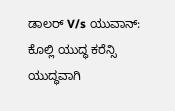ಡಾಲರ್ V/s ಯುವಾನ್: ಕೊಲ್ಲಿ ಯುದ್ಧ ಕರೆನ್ಸಿ ಯುದ್ಧವಾಗಿ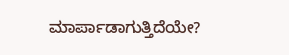ಮಾರ್ಪಾಡಾಗುತ್ತಿದೆಯೇ?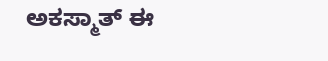ಅಕಸ್ಮಾತ್ ಈ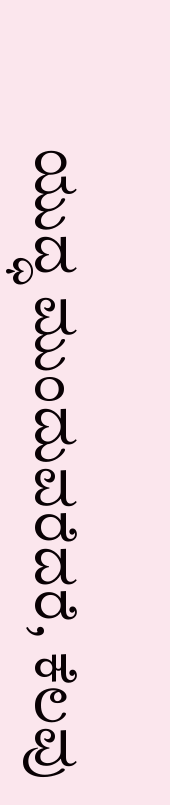ಯುದ್ಧ ಮುಂದುವರೆದರೆ, ಕೆಲವು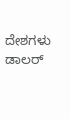ದೇಶಗಳು ಡಾಲರ್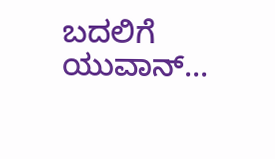ಬದಲಿಗೆ ಯುವಾನ್...